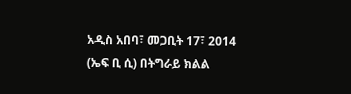አዲስ አበባ፣ መጋቢት 17፣ 2014 (ኤፍ ቢ ሲ) በትግራይ ክልል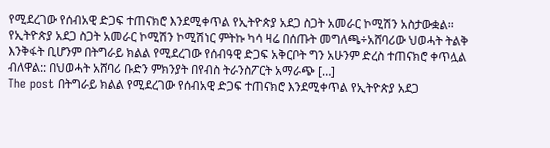የሚደረገው የሰብአዊ ድጋፍ ተጠናክሮ እንደሚቀጥል የኢትዮጵያ አደጋ ስጋት አመራር ኮሚሽን አስታውቋል፡፡ የኢትዮጵያ አደጋ ስጋት አመራር ኮሚሽን ኮሚሽነር ምትኩ ካሳ ዛሬ በሰጡት መግለጫ÷አሸባሪው ህወሓት ትልቅ እንቅፋት ቢሆንም በትግራይ ክልል የሚደረገው የሰብዓዊ ድጋፍ አቅርቦት ግን አሁንም ድረስ ተጠናክሮ ቀጥሏል ብለዋል:: በህወሓት አሸባሪ ቡድን ምክንያት በየብስ ትራንስፖርት አማራጭ […]
The post በትግራይ ክልል የሚደረገው የሰብአዊ ድጋፍ ተጠናክሮ እንደሚቀጥል የኢትዮጵያ አደጋ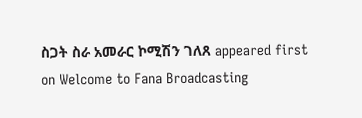ስጋት ስራ አመራር ኮሚሽን ገለጸ appeared first on Welcome to Fana Broadcasting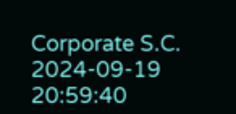Corporate S.C.
2024-09-19 20:59:40